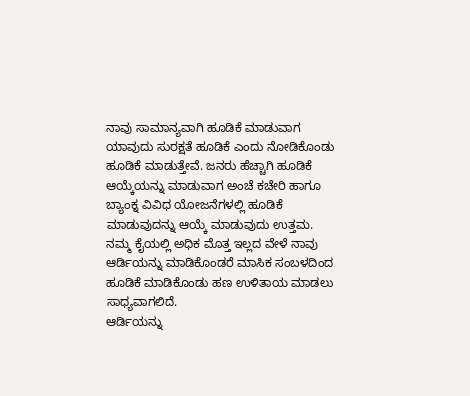ನಾವು ಸಾಮಾನ್ಯವಾಗಿ ಹೂಡಿಕೆ ಮಾಡುವಾಗ ಯಾವುದು ಸುರಕ್ಷತೆ ಹೂಡಿಕೆ ಎಂದು ನೋಡಿಕೊಂಡು ಹೂಡಿಕೆ ಮಾಡುತ್ತೇವೆ. ಜನರು ಹೆಚ್ಚಾಗಿ ಹೂಡಿಕೆ ಆಯ್ಕೆಯನ್ನು ಮಾಡುವಾಗ ಅಂಚೆ ಕಚೇರಿ ಹಾಗೂ ಬ್ಯಾಂಕ್ನ ವಿವಿಧ ಯೋಜನೆಗಳಲ್ಲಿ ಹೂಡಿಕೆ ಮಾಡುವುದನ್ನು ಆಯ್ಕೆ ಮಾಡುವುದು ಉತ್ತಮ. ನಮ್ಮ ಕೈಯಲ್ಲಿ ಅಧಿಕ ಮೊತ್ತ ಇಲ್ಲದ ವೇಳೆ ನಾವು ಆರ್ಡಿಯನ್ನು ಮಾಡಿಕೊಂಡರೆ ಮಾಸಿಕ ಸಂಬಳದಿಂದ ಹೂಡಿಕೆ ಮಾಡಿಕೊಂಡು ಹಣ ಉಳಿತಾಯ ಮಾಡಲು ಸಾಧ್ಯವಾಗಲಿದೆ.
ಆರ್ಡಿಯನ್ನು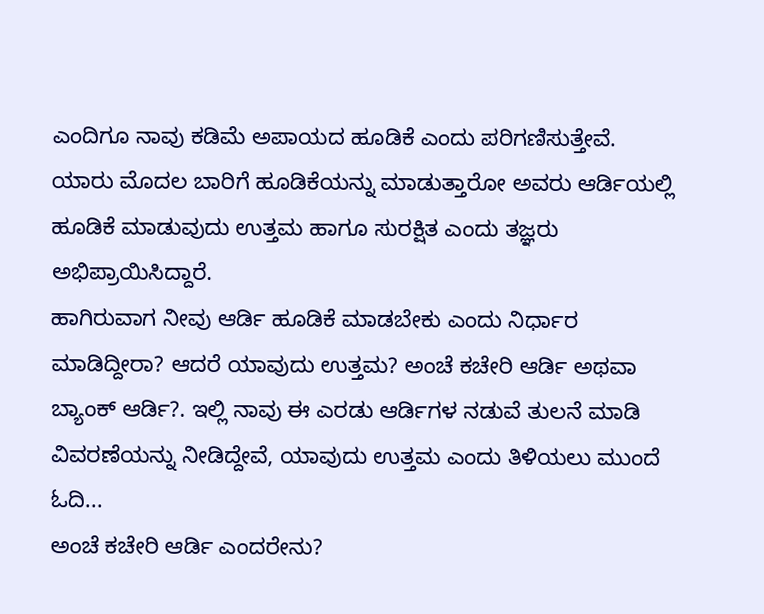ಎಂದಿಗೂ ನಾವು ಕಡಿಮೆ ಅಪಾಯದ ಹೂಡಿಕೆ ಎಂದು ಪರಿಗಣಿಸುತ್ತೇವೆ. ಯಾರು ಮೊದಲ ಬಾರಿಗೆ ಹೂಡಿಕೆಯನ್ನು ಮಾಡುತ್ತಾರೋ ಅವರು ಆರ್ಡಿಯಲ್ಲಿ ಹೂಡಿಕೆ ಮಾಡುವುದು ಉತ್ತಮ ಹಾಗೂ ಸುರಕ್ಷಿತ ಎಂದು ತಜ್ಞರು ಅಭಿಪ್ರಾಯಿಸಿದ್ದಾರೆ.
ಹಾಗಿರುವಾಗ ನೀವು ಆರ್ಡಿ ಹೂಡಿಕೆ ಮಾಡಬೇಕು ಎಂದು ನಿರ್ಧಾರ ಮಾಡಿದ್ದೀರಾ? ಆದರೆ ಯಾವುದು ಉತ್ತಮ? ಅಂಚೆ ಕಚೇರಿ ಆರ್ಡಿ ಅಥವಾ ಬ್ಯಾಂಕ್ ಆರ್ಡಿ?. ಇಲ್ಲಿ ನಾವು ಈ ಎರಡು ಆರ್ಡಿಗಳ ನಡುವೆ ತುಲನೆ ಮಾಡಿ ವಿವರಣೆಯನ್ನು ನೀಡಿದ್ದೇವೆ, ಯಾವುದು ಉತ್ತಮ ಎಂದು ತಿಳಿಯಲು ಮುಂದೆ ಓದಿ...
ಅಂಚೆ ಕಚೇರಿ ಆರ್ಡಿ ಎಂದರೇನು?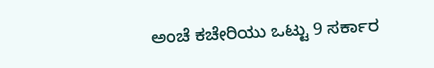ಅಂಚೆ ಕಚೇರಿಯು ಒಟ್ಟು 9 ಸರ್ಕಾರ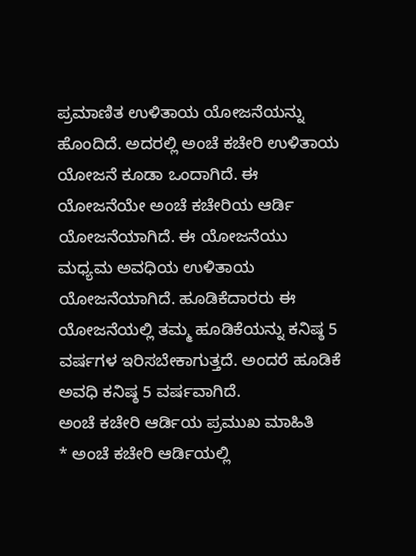ಪ್ರಮಾಣಿತ ಉಳಿತಾಯ ಯೋಜನೆಯನ್ನು ಹೊಂದಿದೆ. ಅದರಲ್ಲಿ ಅಂಚೆ ಕಚೇರಿ ಉಳಿತಾಯ ಯೋಜನೆ ಕೂಡಾ ಒಂದಾಗಿದೆ. ಈ ಯೋಜನೆಯೇ ಅಂಚೆ ಕಚೇರಿಯ ಆರ್ಡಿ ಯೋಜನೆಯಾಗಿದೆ. ಈ ಯೋಜನೆಯು ಮಧ್ಯಮ ಅವಧಿಯ ಉಳಿತಾಯ ಯೋಜನೆಯಾಗಿದೆ. ಹೂಡಿಕೆದಾರರು ಈ ಯೋಜನೆಯಲ್ಲಿ ತಮ್ಮ ಹೂಡಿಕೆಯನ್ನು ಕನಿಷ್ಠ 5 ವರ್ಷಗಳ ಇರಿಸಬೇಕಾಗುತ್ತದೆ. ಅಂದರೆ ಹೂಡಿಕೆ ಅವಧಿ ಕನಿಷ್ಠ 5 ವರ್ಷವಾಗಿದೆ.
ಅಂಚೆ ಕಚೇರಿ ಆರ್ಡಿಯ ಪ್ರಮುಖ ಮಾಹಿತಿ
* ಅಂಚೆ ಕಚೇರಿ ಆರ್ಡಿಯಲ್ಲಿ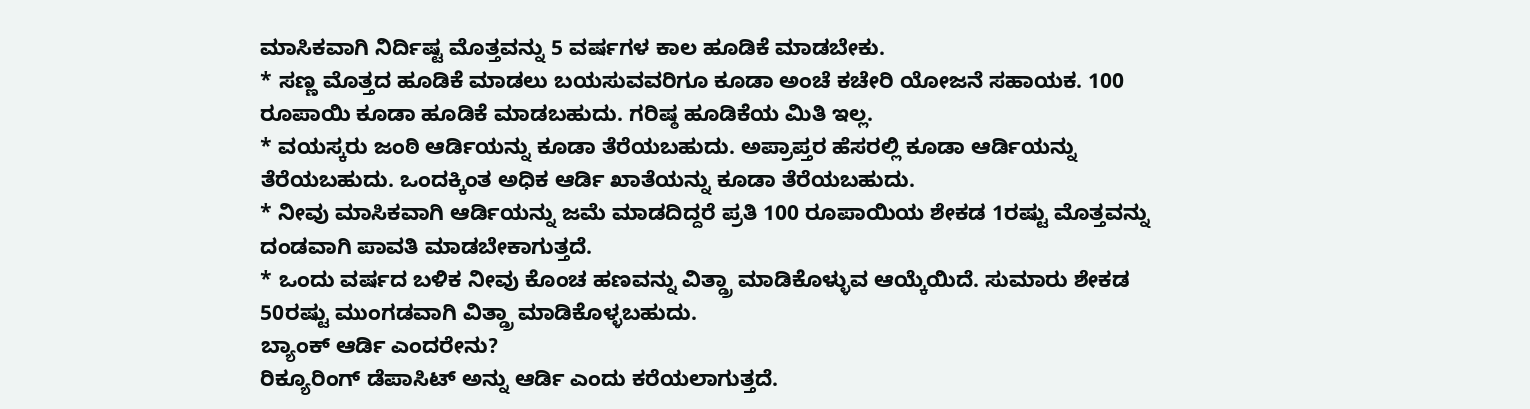ಮಾಸಿಕವಾಗಿ ನಿರ್ದಿಷ್ಟ ಮೊತ್ತವನ್ನು 5 ವರ್ಷಗಳ ಕಾಲ ಹೂಡಿಕೆ ಮಾಡಬೇಕು.
* ಸಣ್ಣ ಮೊತ್ತದ ಹೂಡಿಕೆ ಮಾಡಲು ಬಯಸುವವರಿಗೂ ಕೂಡಾ ಅಂಚೆ ಕಚೇರಿ ಯೋಜನೆ ಸಹಾಯಕ. 100 ರೂಪಾಯಿ ಕೂಡಾ ಹೂಡಿಕೆ ಮಾಡಬಹುದು. ಗರಿಷ್ಠ ಹೂಡಿಕೆಯ ಮಿತಿ ಇಲ್ಲ.
* ವಯಸ್ಕರು ಜಂಠಿ ಆರ್ಡಿಯನ್ನು ಕೂಡಾ ತೆರೆಯಬಹುದು. ಅಪ್ರಾಪ್ತರ ಹೆಸರಲ್ಲಿ ಕೂಡಾ ಆರ್ಡಿಯನ್ನು ತೆರೆಯಬಹುದು. ಒಂದಕ್ಕಿಂತ ಅಧಿಕ ಆರ್ಡಿ ಖಾತೆಯನ್ನು ಕೂಡಾ ತೆರೆಯಬಹುದು.
* ನೀವು ಮಾಸಿಕವಾಗಿ ಆರ್ಡಿಯನ್ನು ಜಮೆ ಮಾಡದಿದ್ದರೆ ಪ್ರತಿ 100 ರೂಪಾಯಿಯ ಶೇಕಡ 1ರಷ್ಟು ಮೊತ್ತವನ್ನು ದಂಡವಾಗಿ ಪಾವತಿ ಮಾಡಬೇಕಾಗುತ್ತದೆ.
* ಒಂದು ವರ್ಷದ ಬಳಿಕ ನೀವು ಕೊಂಚ ಹಣವನ್ನು ವಿತ್ಡ್ರಾ ಮಾಡಿಕೊಳ್ಳುವ ಆಯ್ಕೆಯಿದೆ. ಸುಮಾರು ಶೇಕಡ 50ರಷ್ಟು ಮುಂಗಡವಾಗಿ ವಿತ್ಡ್ರಾ ಮಾಡಿಕೊಳ್ಳಬಹುದು.
ಬ್ಯಾಂಕ್ ಆರ್ಡಿ ಎಂದರೇನು?
ರಿಕ್ಯೂರಿಂಗ್ ಡೆಪಾಸಿಟ್ ಅನ್ನು ಆರ್ಡಿ ಎಂದು ಕರೆಯಲಾಗುತ್ತದೆ.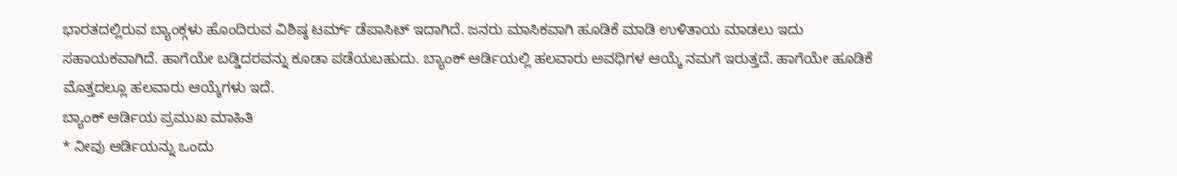ಭಾರತದಲ್ಲಿರುವ ಬ್ಯಾಂಕ್ಗಳು ಹೊಂದಿರುವ ವಿಶಿಷ್ಠ ಟರ್ಮ್ ಡೆಪಾಸಿಟ್ ಇದಾಗಿದೆ. ಜನರು ಮಾಸಿಕವಾಗಿ ಹೂಡಿಕೆ ಮಾಡಿ ಉಳಿತಾಯ ಮಾಡಲು ಇದು ಸಹಾಯಕವಾಗಿದೆ. ಹಾಗೆಯೇ ಬಡ್ಡಿದರವನ್ನು ಕೂಡಾ ಪಡೆಯಬಹುದು. ಬ್ಯಾಂಕ್ ಆರ್ಡಿಯಲ್ಲಿ ಹಲವಾರು ಅವಧಿಗಳ ಆಯ್ಕೆ ನಮಗೆ ಇರುತ್ತದೆ. ಹಾಗೆಯೇ ಹೂಡಿಕೆ ಮೊತ್ತದಲ್ಲೂ ಹಲವಾರು ಆಯ್ಕೆಗಳು ಇದೆ.
ಬ್ಯಾಂಕ್ ಆರ್ಡಿಯ ಪ್ರಮುಖ ಮಾಹಿತಿ
* ನೀವು ಆರ್ಡಿಯನ್ನು ಒಂದು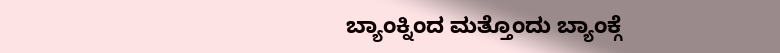ಬ್ಯಾಂಕ್ನಿಂದ ಮತ್ತೊಂದು ಬ್ಯಾಂಕ್ಗೆ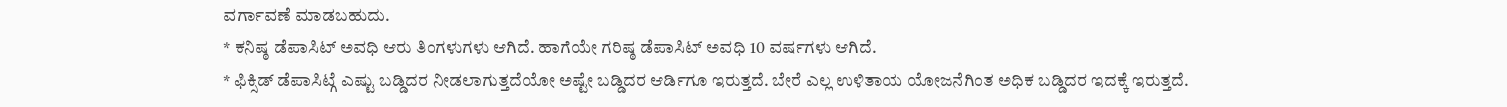ವರ್ಗಾವಣೆ ಮಾಡಬಹುದು.
* ಕನಿಷ್ಠ ಡೆಪಾಸಿಟ್ ಅವಧಿ ಆರು ತಿಂಗಳುಗಳು ಆಗಿದೆ. ಹಾಗೆಯೇ ಗರಿಷ್ಠ ಡೆಪಾಸಿಟ್ ಅವಧಿ 10 ವರ್ಷಗಳು ಆಗಿದೆ.
* ಫಿಕ್ಸಿಡ್ ಡೆಪಾಸಿಟ್ಗೆ ಎಷ್ಟು ಬಡ್ಡಿದರ ನೀಡಲಾಗುತ್ತದೆಯೋ ಅಷ್ಟೇ ಬಡ್ಡಿದರ ಆರ್ಡಿಗೂ ಇರುತ್ತದೆ. ಬೇರೆ ಎಲ್ಲ ಉಳಿತಾಯ ಯೋಜನೆಗಿಂತ ಅಧಿಕ ಬಡ್ಡಿದರ ಇದಕ್ಕೆ ಇರುತ್ತದೆ.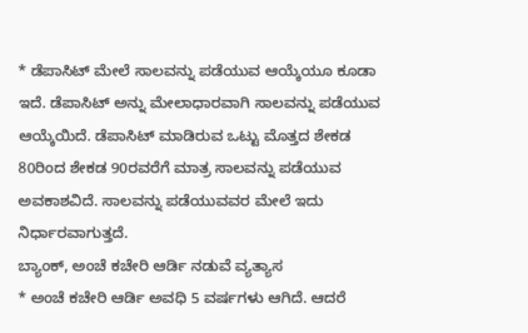* ಡೆಪಾಸಿಟ್ ಮೇಲೆ ಸಾಲವನ್ನು ಪಡೆಯುವ ಆಯ್ಕೆಯೂ ಕೂಡಾ ಇದೆ. ಡೆಪಾಸಿಟ್ ಅನ್ನು ಮೇಲಾಧಾರವಾಗಿ ಸಾಲವನ್ನು ಪಡೆಯುವ ಆಯ್ಕೆಯಿದೆ. ಡೆಪಾಸಿಟ್ ಮಾಡಿರುವ ಒಟ್ಟು ಮೊತ್ತದ ಶೇಕಡ 80ರಿಂದ ಶೇಕಡ 90ರವರೆಗೆ ಮಾತ್ರ ಸಾಲವನ್ನು ಪಡೆಯುವ ಅವಕಾಶವಿದೆ. ಸಾಲವನ್ನು ಪಡೆಯುವವರ ಮೇಲೆ ಇದು ನಿರ್ಧಾರವಾಗುತ್ತದೆ.
ಬ್ಯಾಂಕ್, ಅಂಚೆ ಕಚೇರಿ ಆರ್ಡಿ ನಡುವೆ ವ್ಯತ್ಯಾಸ
* ಅಂಚೆ ಕಚೇರಿ ಆರ್ಡಿ ಅವಧಿ 5 ವರ್ಷಗಳು ಆಗಿದೆ. ಆದರೆ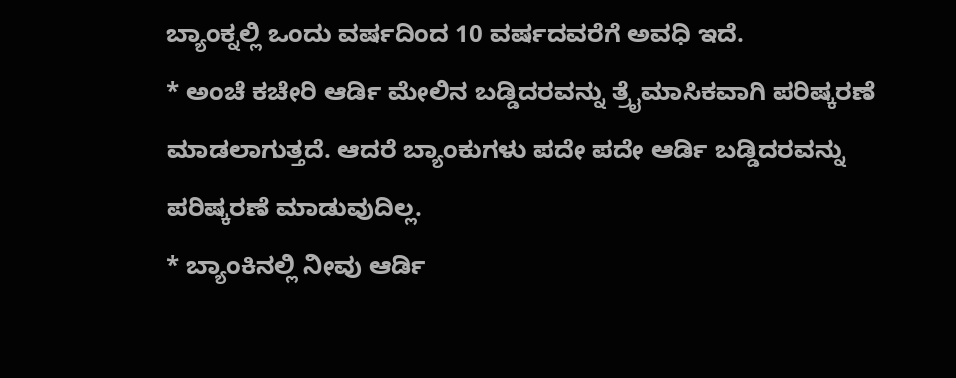ಬ್ಯಾಂಕ್ನಲ್ಲಿ ಒಂದು ವರ್ಷದಿಂದ 10 ವರ್ಷದವರೆಗೆ ಅವಧಿ ಇದೆ.
* ಅಂಚೆ ಕಚೇರಿ ಆರ್ಡಿ ಮೇಲಿನ ಬಡ್ಡಿದರವನ್ನು ತ್ರೈಮಾಸಿಕವಾಗಿ ಪರಿಷ್ಕರಣೆ ಮಾಡಲಾಗುತ್ತದೆ. ಆದರೆ ಬ್ಯಾಂಕುಗಳು ಪದೇ ಪದೇ ಆರ್ಡಿ ಬಡ್ಡಿದರವನ್ನು ಪರಿಷ್ಕರಣೆ ಮಾಡುವುದಿಲ್ಲ.
* ಬ್ಯಾಂಕಿನಲ್ಲಿ ನೀವು ಆರ್ಡಿ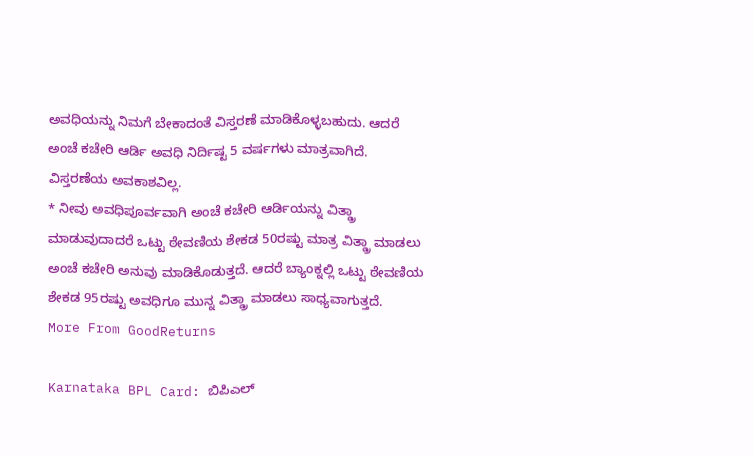ಅವಧಿಯನ್ನು ನಿಮಗೆ ಬೇಕಾದಂತೆ ವಿಸ್ತರಣೆ ಮಾಡಿಕೊಳ್ಳಬಹುದು. ಆದರೆ ಅಂಚೆ ಕಚೇರಿ ಆರ್ಡಿ ಅವಧಿ ನಿರ್ದಿಷ್ಟ 5 ವರ್ಷಗಳು ಮಾತ್ರವಾಗಿದೆ. ವಿಸ್ತರಣೆಯ ಅವಕಾಶವಿಲ್ಲ.
* ನೀವು ಅವಧಿಪೂರ್ವವಾಗಿ ಅಂಚೆ ಕಚೇರಿ ಆರ್ಡಿಯನ್ನು ವಿತ್ಡ್ರಾ ಮಾಡುವುದಾದರೆ ಒಟ್ಟು ಠೇವಣಿಯ ಶೇಕಡ 50ರಷ್ಟು ಮಾತ್ರ ವಿತ್ಡ್ರಾ ಮಾಡಲು ಅಂಚೆ ಕಚೇರಿ ಅನುವು ಮಾಡಿಕೊಡುತ್ತದೆ. ಆದರೆ ಬ್ಯಾಂಕ್ನಲ್ಲಿ ಒಟ್ಟು ಠೇವಣಿಯ ಶೇಕಡ 95ರಷ್ಟು ಅವಧಿಗೂ ಮುನ್ನ ವಿತ್ಡ್ರಾ ಮಾಡಲು ಸಾಧ್ಯವಾಗುತ್ತದೆ.
More From GoodReturns

Karnataka BPL Card: ಬಿಪಿಎಲ್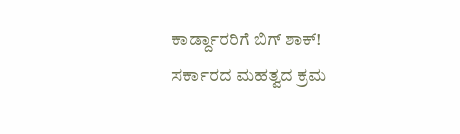ಕಾರ್ಡ್ದಾರರಿಗೆ ಬಿಗ್ ಶಾಕ್! ಸರ್ಕಾರದ ಮಹತ್ವದ ಕ್ರಮ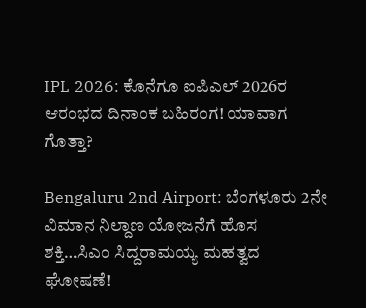IPL 2026: ಕೊನೆಗೂ ಐಪಿಎಲ್ 2026ರ ಆರಂಭದ ದಿನಾಂಕ ಬಹಿರಂಗ! ಯಾವಾಗ ಗೊತ್ತಾ?

Bengaluru 2nd Airport: ಬೆಂಗಳೂರು 2ನೇ ವಿಮಾನ ನಿಲ್ದಾಣ ಯೋಜನೆಗೆ ಹೊಸ ಶಕ್ತಿ…ಸಿಎಂ ಸಿದ್ದರಾಮಯ್ಯ ಮಹತ್ವದ ಘೋಷಣೆ!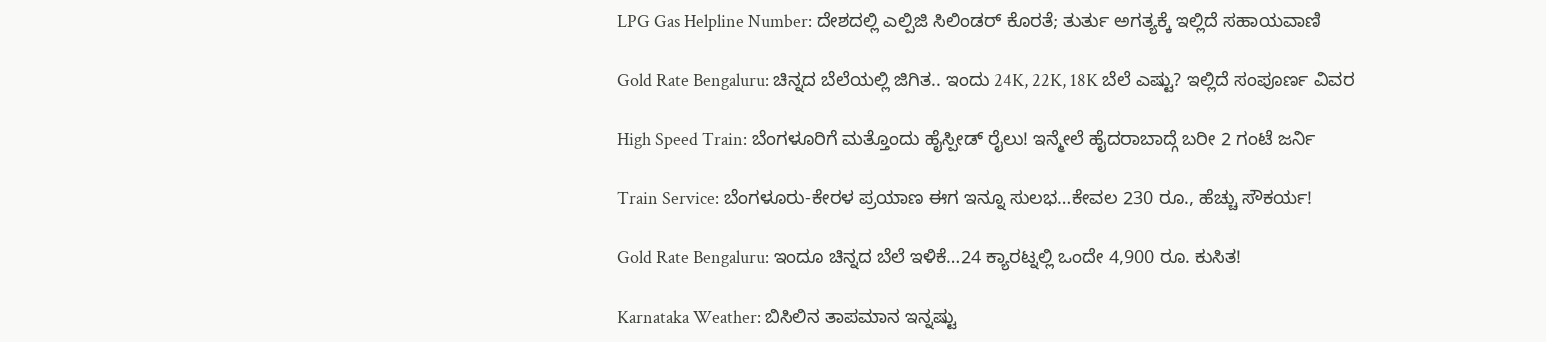LPG Gas Helpline Number: ದೇಶದಲ್ಲಿ ಎಲ್ಪಿಜಿ ಸಿಲಿಂಡರ್ ಕೊರತೆ; ತುರ್ತು ಅಗತ್ಯಕ್ಕೆ ಇಲ್ಲಿದೆ ಸಹಾಯವಾಣಿ

Gold Rate Bengaluru: ಚಿನ್ನದ ಬೆಲೆಯಲ್ಲಿ ಜಿಗಿತ.. ಇಂದು 24K, 22K, 18K ಬೆಲೆ ಎಷ್ಟು? ಇಲ್ಲಿದೆ ಸಂಪೂರ್ಣ ವಿವರ

High Speed Train: ಬೆಂಗಳೂರಿಗೆ ಮತ್ತೊಂದು ಹೈಸ್ಪೀಡ್ ರೈಲು! ಇನ್ಮೇಲೆ ಹೈದರಾಬಾದ್ಗೆ ಬರೀ 2 ಗಂಟೆ ಜರ್ನಿ

Train Service: ಬೆಂಗಳೂರು-ಕೇರಳ ಪ್ರಯಾಣ ಈಗ ಇನ್ನೂ ಸುಲಭ…ಕೇವಲ 230 ರೂ., ಹೆಚ್ಚು ಸೌಕರ್ಯ!

Gold Rate Bengaluru: ಇಂದೂ ಚಿನ್ನದ ಬೆಲೆ ಇಳಿಕೆ…24 ಕ್ಯಾರಟ್ನಲ್ಲಿ ಒಂದೇ 4,900 ರೂ. ಕುಸಿತ!

Karnataka Weather: ಬಿಸಿಲಿನ ತಾಪಮಾನ ಇನ್ನಷ್ಟು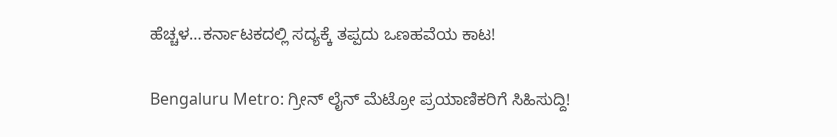ಹೆಚ್ಚಳ…ಕರ್ನಾಟಕದಲ್ಲಿ ಸದ್ಯಕ್ಕೆ ತಪ್ಪದು ಒಣಹವೆಯ ಕಾಟ!

Bengaluru Metro: ಗ್ರೀನ್ ಲೈನ್ ಮೆಟ್ರೋ ಪ್ರಯಾಣಿಕರಿಗೆ ಸಿಹಿಸುದ್ದಿ!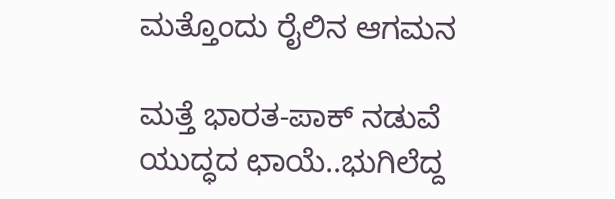ಮತ್ತೊಂದು ರೈಲಿನ ಆಗಮನ

ಮತ್ತೆ ಭಾರತ-ಪಾಕ್ ನಡುವೆ ಯುದ್ಧದ ಛಾಯೆ..ಭುಗಿಲೆದ್ದ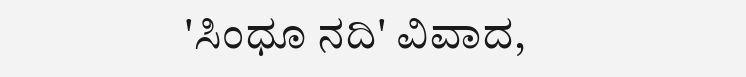'ಸಿಂಧೂ ನದಿ' ವಿವಾದ,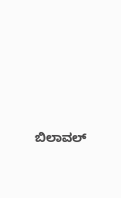ಬಿಲಾವಲ್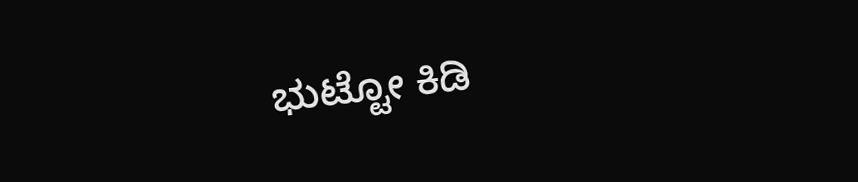ಭುಟ್ಟೋ ಕಿಡಿ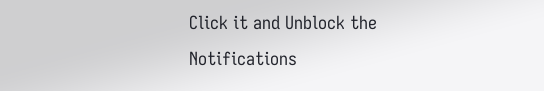Click it and Unblock the Notifications